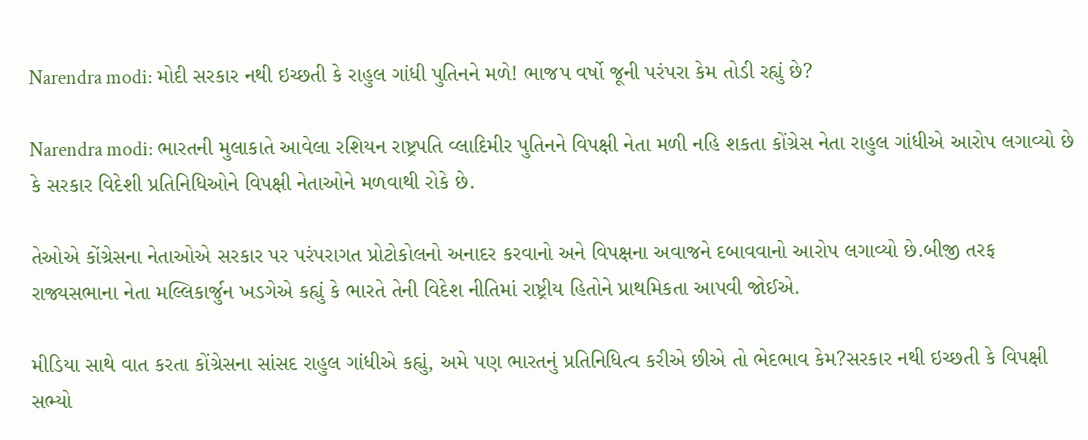Narendra modi: મોદી સરકાર નથી ઇચ્છતી કે રાહુલ ગાંધી પુતિનને મળે! ભાજપ વર્ષો જૂની પરંપરા કેમ તોડી રહ્યું છે?

Narendra modi: ભારતની મુલાકાતે આવેલા રશિયન રાષ્ટ્રપતિ વ્લાદિમીર પુતિનને વિપક્ષી નેતા મળી નહિ શકતા કોંગ્રેસ નેતા રાહુલ ગાંધીએ આરોપ લગાવ્યો છે કે સરકાર વિદેશી પ્રતિનિધિઓને વિપક્ષી નેતાઓને મળવાથી રોકે છે.

તેઓએ કોંગ્રેસના નેતાઓએ સરકાર પર પરંપરાગત પ્રોટોકોલનો અનાદર કરવાનો અને વિપક્ષના અવાજને દબાવવાનો આરોપ લગાવ્યો છે.બીજી તરફ રાજ્યસભાના નેતા મલ્લિકાર્જુન ખડગેએ કહ્યું કે ભારતે તેની વિદેશ નીતિમાં રાષ્ટ્રીય હિતોને પ્રાથમિકતા આપવી જોઈએ.

મીડિયા સાથે વાત કરતા કોંગ્રેસના સાંસદ રાહુલ ગાંધીએ કહ્યું, અમે પણ ભારતનું પ્રતિનિધિત્વ કરીએ છીએ તો ભેદભાવ કેમ?સરકાર નથી ઇચ્છતી કે વિપક્ષી સભ્યો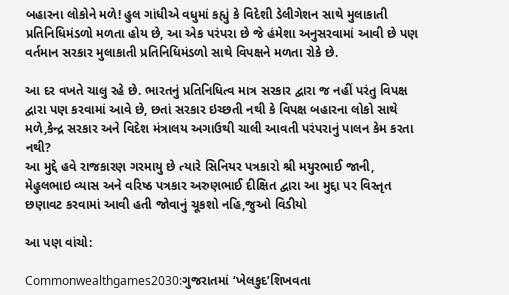બહારના લોકોને મળે! હુલ ગાંધીએ વધુમાં કહ્યું કે વિદેશી ડેલીગેશન સાથે મુલાકાતી પ્રતિનિધિમંડળો મળતા હોય છે, આ એક પરંપરા છે જે હંમેશા અનુસરવામાં આવી છે પણ વર્તમાન સરકાર મુલાકાતી પ્રતિનિધિમંડળો સાથે વિપક્ષને મળતા રોકે છે.

આ દર વખતે ચાલુ રહે છે. ભારતનું પ્રતિનિધિત્વ માત્ર સરકાર દ્વારા જ નહીં પરંતુ વિપક્ષ દ્વારા પણ કરવામાં આવે છે, છતાં સરકાર ઇચ્છતી નથી કે વિપક્ષ બહારના લોકો સાથે મળે,કેન્દ્ર સરકાર અને વિદેશ મંત્રાલય અગાઉથી ચાલી આવતી પરંપરાનું પાલન કેમ કરતા નથી?
આ મુદ્દે હવે રાજકારણ ગરમાયુ છે ત્યારે સિનિયર પત્રકારો શ્રી મયુરભાઈ જાની, મેહુલભાઇ વ્યાસ અને વરિષ્ઠ પત્રકાર અરુણભાઈ દીક્ષિત દ્વારા આ મુદ્દા પર વિસ્તૃત છણાવટ કરવામાં આવી હતી જોવાનું ચૂકશો નહિ,જુઓ વિડીયો

આ પણ વાંચો:

Commonwealthgames2030:ગુજરાતમાં ‘ખેલકુદ’શિખવતા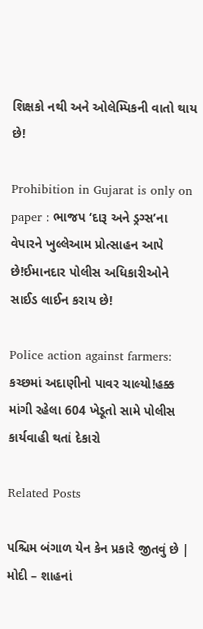શિક્ષકો નથી અને ઓલેમ્પિકની વાતો થાય છે!

Prohibition in Gujarat is only on paper : ભાજપ ‘દારૂ અને ડ્રગ્સ’ના વેપારને ખુલ્લેઆમ પ્રોત્સાહન આપે છે!ઈમાનદાર પોલીસ અધિકારીઓને સાઈડ લાઈન કરાય છે!

Police action against farmers: કચ્છમાં અદાણીનો પાવર ચાલ્યો!હક્ક માંગી રહેલા 604 ખેડૂતો સામે પોલીસ કાર્યવાહી થતાં દેકારો

Related Posts

પશ્ચિમ બંગાળ યેન કેન પ્રકારે જીતવું છે | મોદી – શાહનાં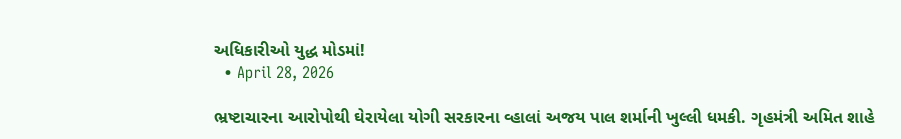અધિકારીઓ યુદ્ધ મોડમાં!
  • April 28, 2026

ભ્રષ્ટાચારના આરોપોથી ઘેરાયેલા યોગી સરકારના વ્હાલાં અજય પાલ શર્માની ખુલ્લી ધમકી. ગૃહમંત્રી અમિત શાહે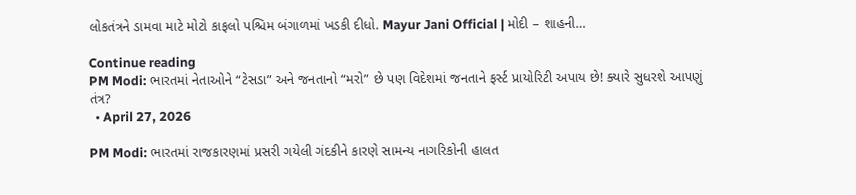લોકતંત્રને ડામવા માટે મોટો કાફલો પશ્ચિમ બંગાળમાં ખડકી દીધો. Mayur Jani Official | મોદી – શાહની…

Continue reading
PM Modi: ભારતમાં નેતાઓને “ટેસડા” અને જનતાનો “મરો” છે પણ વિદેશમાં જનતાને ફર્સ્ટ પ્રાયોરિટી અપાય છે! ક્યારે સુધરશે આપણું તંત્ર?
  • April 27, 2026

PM Modi: ભારતમાં રાજકારણમાં પ્રસરી ગયેલી ગંદકીને કારણે સામન્ય નાગરિકોની હાલત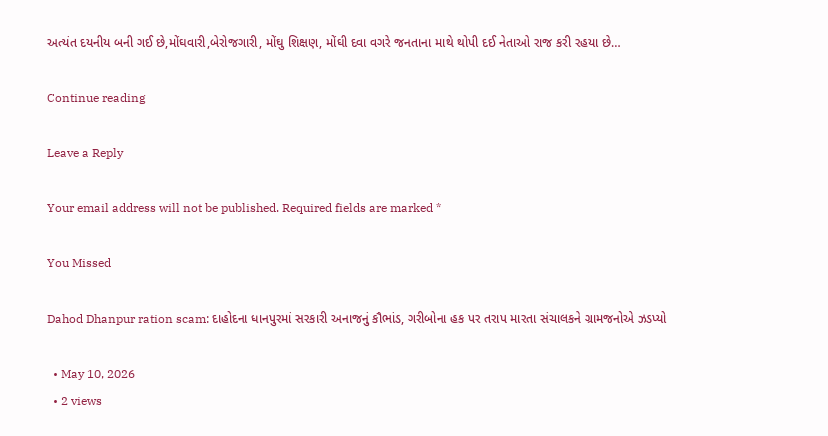અત્યંત દયનીય બની ગઈ છે,મોંઘવારી,બેરોજગારી, મોંઘુ શિક્ષણ, મોંઘી દવા વગરે જનતાના માથે થોપી દઈ નેતાઓ રાજ કરી રહયા છે…

Continue reading

Leave a Reply

Your email address will not be published. Required fields are marked *

You Missed

Dahod Dhanpur ration scam: દાહોદના ધાનપુરમાં સરકારી અનાજનું કૌભાંડ, ગરીબોના હક પર તરાપ મારતા સંચાલકને ગ્રામજનોએ ઝડપ્યો

  • May 10, 2026
  • 2 views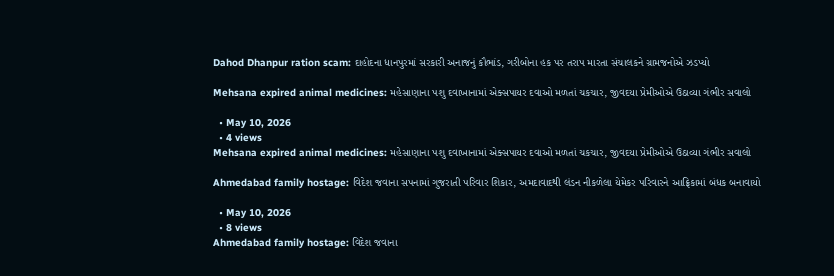Dahod Dhanpur ration scam: દાહોદના ધાનપુરમાં સરકારી અનાજનું કૌભાંડ, ગરીબોના હક પર તરાપ મારતા સંચાલકને ગ્રામજનોએ ઝડપ્યો

Mehsana expired animal medicines: મહેસાણાના પશુ દવાખાનામાં એક્સપાયર દવાઓ મળતાં ચકચાર, જીવદયા પ્રેમીઓએ ઉઠાવ્યા ગંભીર સવાલો

  • May 10, 2026
  • 4 views
Mehsana expired animal medicines: મહેસાણાના પશુ દવાખાનામાં એક્સપાયર દવાઓ મળતાં ચકચાર, જીવદયા પ્રેમીઓએ ઉઠાવ્યા ગંભીર સવાલો

Ahmedabad family hostage: વિદેશ જવાના સપનામાં ગુજરાતી પરિવાર શિકાર, અમદાવાદથી લંડન નીકળેલા યેમેકર પરિવારને આફ્રિકામાં બંધક બનાવાયો

  • May 10, 2026
  • 8 views
Ahmedabad family hostage: વિદેશ જવાના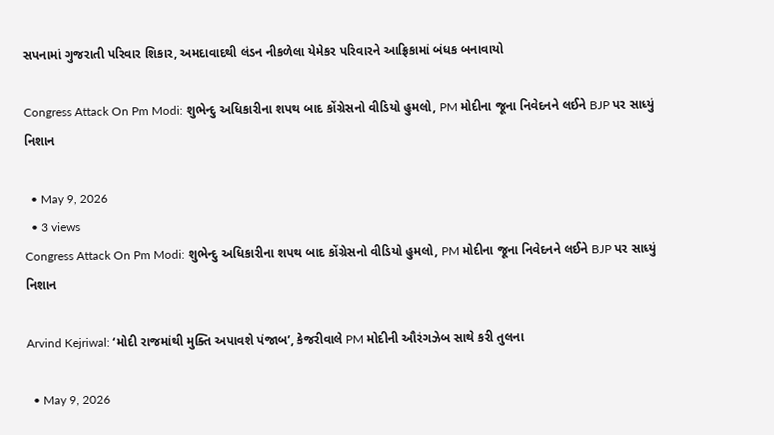સપનામાં ગુજરાતી પરિવાર શિકાર, અમદાવાદથી લંડન નીકળેલા યેમેકર પરિવારને આફ્રિકામાં બંધક બનાવાયો

Congress Attack On Pm Modi: શુભેન્દુ અધિકારીના શપથ બાદ કોંગ્રેસનો વીડિયો હુમલો, PM મોદીના જૂના નિવેદનને લઈને BJP પર સાધ્યું નિશાન

  • May 9, 2026
  • 3 views
Congress Attack On Pm Modi: શુભેન્દુ અધિકારીના શપથ બાદ કોંગ્રેસનો વીડિયો હુમલો, PM મોદીના જૂના નિવેદનને લઈને BJP પર સાધ્યું નિશાન

Arvind Kejriwal: ‘મોદી રાજમાંથી મુક્તિ અપાવશે પંજાબ’, કેજરીવાલે PM મોદીની ઔરંગઝેબ સાથે કરી તુલના

  • May 9, 2026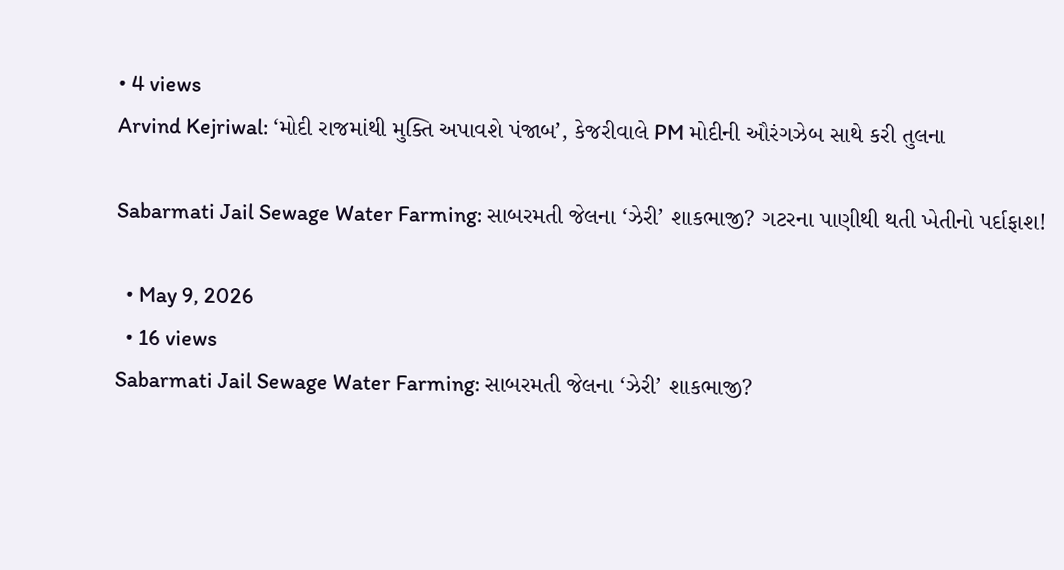• 4 views
Arvind Kejriwal: ‘મોદી રાજમાંથી મુક્તિ અપાવશે પંજાબ’, કેજરીવાલે PM મોદીની ઔરંગઝેબ સાથે કરી તુલના

Sabarmati Jail Sewage Water Farming: સાબરમતી જેલના ‘ઝેરી’ શાકભાજી? ગટરના પાણીથી થતી ખેતીનો પર્દાફાશ!

  • May 9, 2026
  • 16 views
Sabarmati Jail Sewage Water Farming: સાબરમતી જેલના ‘ઝેરી’ શાકભાજી?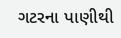ગટરના પાણીથી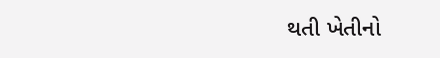થતી ખેતીનો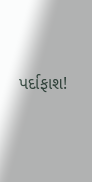પર્દાફાશ!